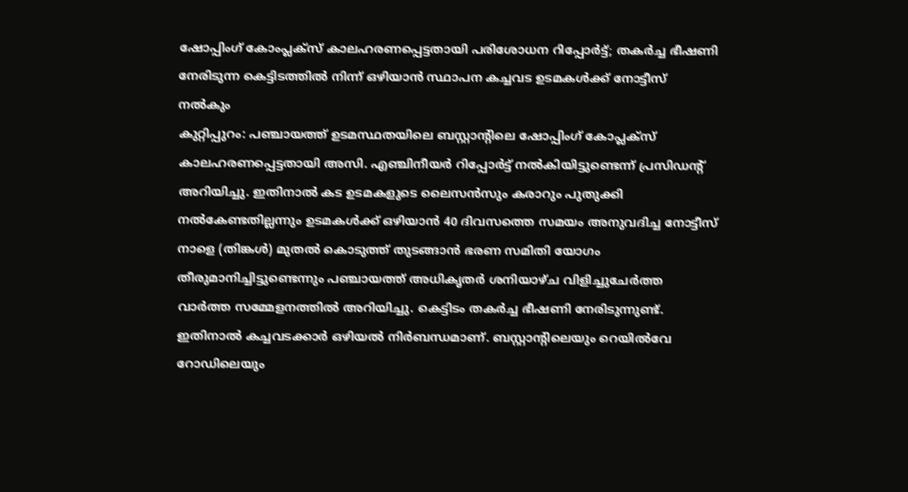ഷോപ്പിംഗ് കോംപ്ലക്സ് കാലഹരണപ്പെട്ടതായി പരിശോധന റിപ്പോർട്ട്; തകർച്ച ഭീഷണി നേരിടുന്ന കെട്ടിടത്തിൽ നിന്ന് ഒഴിയാൻ സ്ഥാപന കച്ചവട ഉടമകൾക്ക് നോട്ടീസ് നൽകും
കുറ്റിപ്പുറം: പഞ്ചായത്ത് ഉടമസ്ഥതയിലെ ബസ്റ്റാൻ്റിലെ ഷോപ്പിംഗ് കോപ്ലക്സ് കാലഹരണപ്പെട്ടതായി അസി. എഞ്ചിനീയർ റിപ്പോർട്ട് നൽകിയിട്ടുണ്ടെന്ന് പ്രസിഡൻ്റ് അറിയിച്ചു. ഇതിനാൽ കട ഉടമകളുടെ ലൈസൻസും കരാറും പുതുക്കി നൽകേണ്ടതില്ലന്നും ഉടമകൾക്ക് ഒഴിയാൻ 40 ദിവസത്തെ സമയം അനുവദിച്ച നോട്ടീസ് നാളെ (തിങ്കൾ) മുതൽ കൊടുത്ത് തുടങ്ങാൻ ഭരണ സമിതി യോഗം തീരുമാനിച്ചിട്ടുണ്ടെന്നും പഞ്ചായത്ത് അധികൃതർ ശനിയാഴ്ച വിളിച്ചുചേർത്ത വാർത്ത സമ്മേളനത്തിൽ അറിയിച്ചു. കെട്ടിടം തകർച്ച ഭീഷണി നേരിടുന്നുണ്ട്. ഇതിനാൽ കച്ചവടക്കാർ ഒഴിയൽ നിർബന്ധമാണ്. ബസ്റ്റാൻ്റിലെയും റെയിൽവേ റോഡിലെയും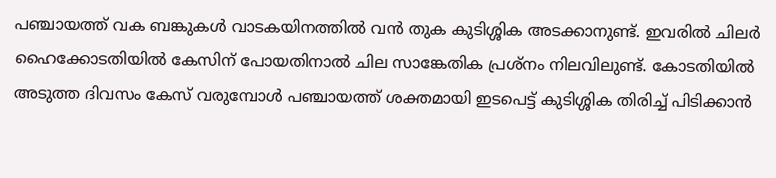പഞ്ചായത്ത് വക ബങ്കുകൾ വാടകയിനത്തിൽ വൻ തുക കുടിശ്ശിക അടക്കാനുണ്ട്. ഇവരിൽ ചിലർ ഹൈക്കോടതിയിൽ കേസിന് പോയതിനാൽ ചില സാങ്കേതിക പ്രശ്നം നിലവിലുണ്ട്. കോടതിയിൽ അടുത്ത ദിവസം കേസ് വരുമ്പോൾ പഞ്ചായത്ത് ശക്തമായി ഇടപെട്ട് കുടിശ്ശിക തിരിച്ച് പിടിക്കാൻ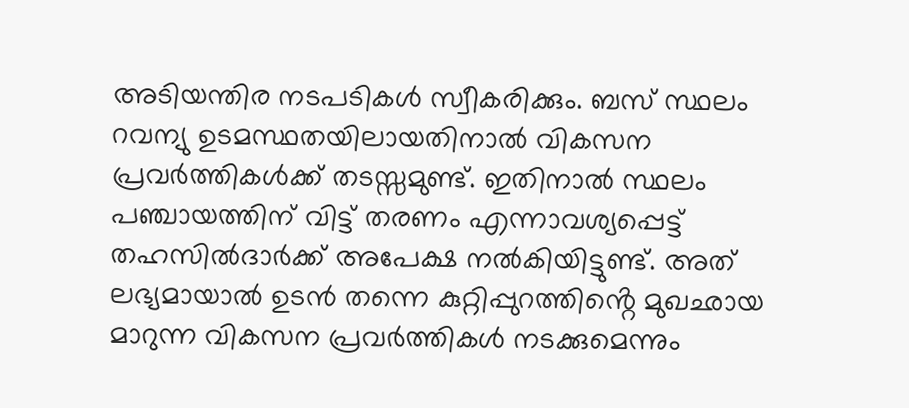അടിയന്തിര നടപടികൾ സ്വീകരിക്കും. ബസ് സ്ഥലം റവന്യു ഉടമസ്ഥതയിലായതിനാൽ വികസന പ്രവർത്തികൾക്ക് തടസ്സമുണ്ട്. ഇതിനാൽ സ്ഥലം പഞ്ചായത്തിന് വിട്ട് തരണം എന്നാവശ്യപ്പെട്ട് തഹസിൽദാർക്ക് അപേക്ഷ നൽകിയിട്ടുണ്ട്. അത് ലഭ്യമായാൽ ഉടൻ തന്നെ കുറ്റിപ്പുറത്തിൻ്റെ മുഖഛായ മാറുന്ന വികസന പ്രവർത്തികൾ നടക്കുമെന്നും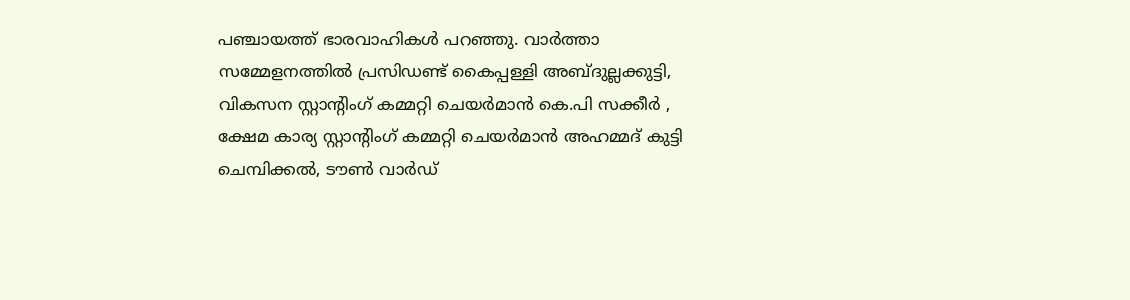പഞ്ചായത്ത് ഭാരവാഹികൾ പറഞ്ഞു. വാർത്താ സമ്മേളനത്തിൽ പ്രസിഡണ്ട് കൈപ്പള്ളി അബ്ദുല്ലക്കുട്ടി, വികസന സ്റ്റാൻ്റിംഗ് കമ്മറ്റി ചെയർമാൻ കെ.പി സക്കീർ , ക്ഷേമ കാര്യ സ്റ്റാൻ്റിംഗ് കമ്മറ്റി ചെയർമാൻ അഹമ്മദ് കുട്ടി ചെമ്പിക്കൽ, ടൗൺ വാർഡ്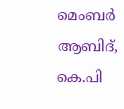മെംബർ ആബിദ്, കെ.പി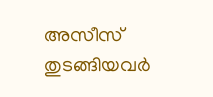അസീസ് തുടങ്ങിയവർ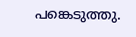പങ്കെടുത്തു.